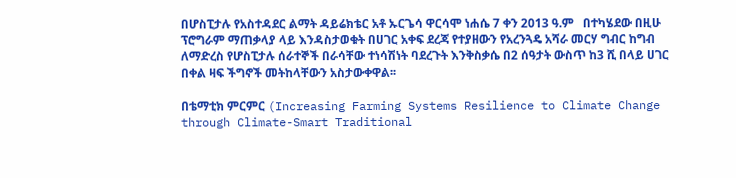በሆስፒታሉ የአስተዳደር ልማት ዳይሬክቴር አቶ ኡርጌሳ ዋርሳሞ ነሐሴ 7 ቀን 2013 ዓ.ም   በተካሄደው በዚሁ ፕሮግራም ማጠቃላያ ላይ እንዳስታወቁት በሀገር አቀፍ ደረጃ የተያዘውን የአረንጓዴ አሻራ መርሃ ግብር ከግብ ለማድረስ የሆስፒታሉ ሰራተኞች በራሳቸው ተነሳሽነት ባደረጉት እንቅስቃሴ በ2 ሰዓታት ውስጥ ከ3 ሺ በላይ ሀገር በቀል ዛፍ ችግኖች መትከላቸውን አስታውቀዋል፡፡

በቴማቲክ ምርምር (Increasing Farming Systems Resilience to Climate Change through Climate-Smart Traditional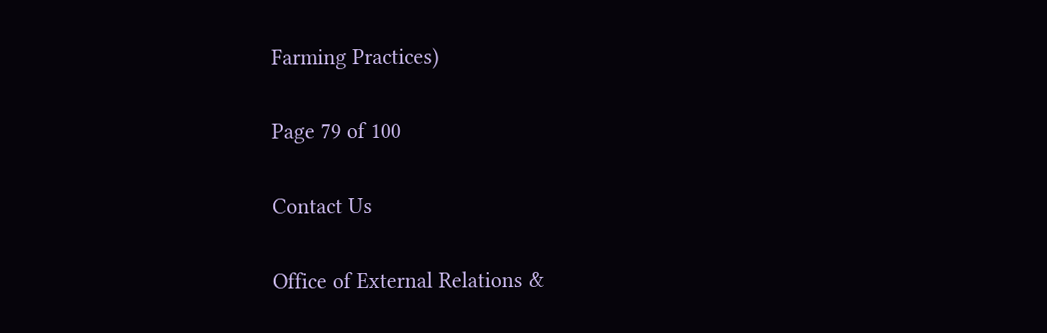Farming Practices)

Page 79 of 100

Contact Us

Office of External Relations &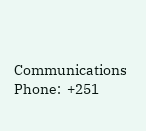Communications
Phone:  +251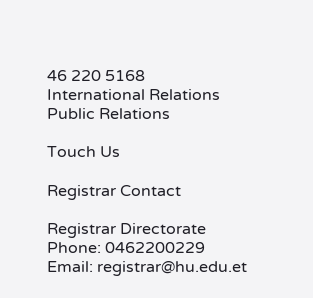46 220 5168
International Relations
Public Relations

Touch Us

Registrar Contact

Registrar Directorate
Phone: 0462200229
Email: registrar@hu.edu.et